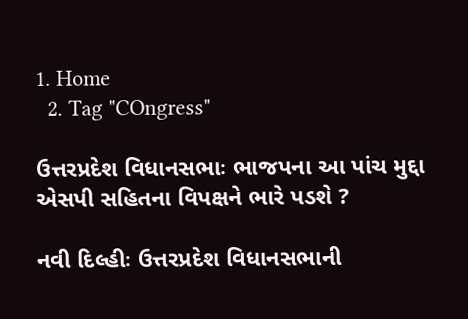1. Home
  2. Tag "COngress"

ઉત્તરપ્રદેશ વિધાનસભાઃ ભાજપના આ પાંચ મુદ્દા એસપી સહિતના વિપક્ષને ભારે પડશે ?

નવી દિલ્હીઃ ઉત્તરપ્રદેશ વિધાનસભાની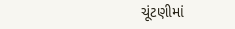ચૂંટણીમાં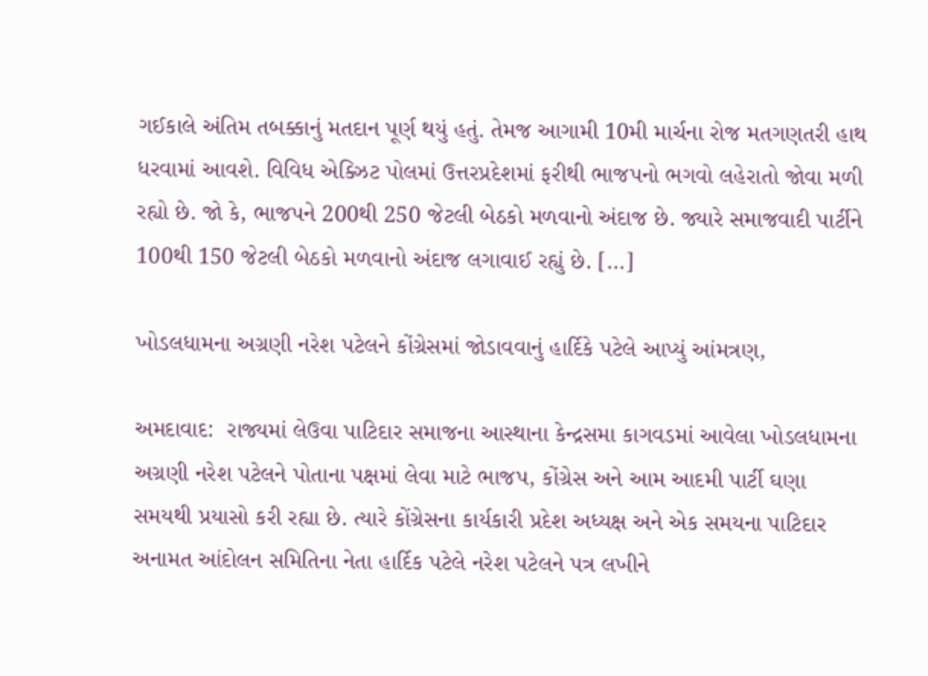ગઈકાલે અંતિમ તબક્કાનું મતદાન પૂર્ણ થયું હતું. તેમજ આગામી 10મી માર્ચના રોજ મતગણતરી હાથ ધરવામાં આવશે. વિવિધ એક્ઝિટ પોલમાં ઉત્તરપ્રદેશમાં ફરીથી ભાજપનો ભગવો લહેરાતો જોવા મળી રહ્યો છે. જો કે, ભાજપને 200થી 250 જેટલી બેઠકો મળવાનો અંદાજ છે. જ્યારે સમાજવાદી પાર્ટીને 100થી 150 જેટલી બેઠકો મળવાનો અંદાજ લગાવાઈ રહ્યું છે. […]

ખોડલધામના અગ્રણી નરેશ પટેલને કોંગ્રેસમાં જોડાવવાનું હાર્દિકે પટેલે આપ્યું આંમત્રણ,

અમદાવાદ:  રાજ્યમાં લેઉવા પાટિદાર સમાજના આસ્થાના કેન્દ્રસમા કાગવડમાં આવેલા ખોડલધામના અગ્રણી નરેશ પટેલને પોતાના પક્ષમાં લેવા માટે ભાજપ, કોંગ્રેસ અને આમ આદમી પાર્ટી ઘણા સમયથી પ્રયાસો કરી રહ્યા છે. ત્યારે કોંગ્રેસના કાર્યકારી પ્રદેશ અધ્યક્ષ અને એક સમયના પાટિદાર અનામત આંદોલન સમિતિના નેતા હાર્દિક પટેલે નરેશ પટેલને પત્ર લખીને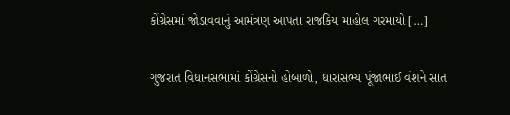કોંગ્રેસમાં જોડાવવાનું આમંત્રણ આપતા રાજકિય માહોલ ગરમાયો […]

ગુજરાત વિધાનસભામાં કોંગ્રેસનો હોબાળો, ધારાસભ્ય પૂંજાભાઈ વંશને સાત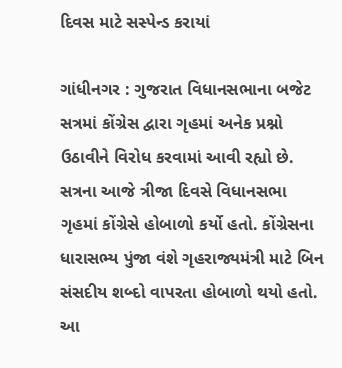દિવસ માટે સસ્પેન્ડ કરાયાં

ગાંધીનગર : ગુજરાત વિધાનસભાના બજેટ સત્રમાં કોંગ્રેસ દ્વારા ગૃહમાં અનેક પ્રશ્નો ઉઠાવીને વિરોધ કરવામાં આવી રહ્યો છે.  સત્રના આજે ત્રીજા દિવસે વિધાનસભા ગૃહમાં કોંગ્રેસે હોબાળો કર્યો હતો. કોંગ્રેસના ધારાસભ્ય પુંજા વંશે ગૃહરાજ્યમંત્રી માટે બિન સંસદીય શબ્દો વાપરતા હોબાળો થયો હતો. આ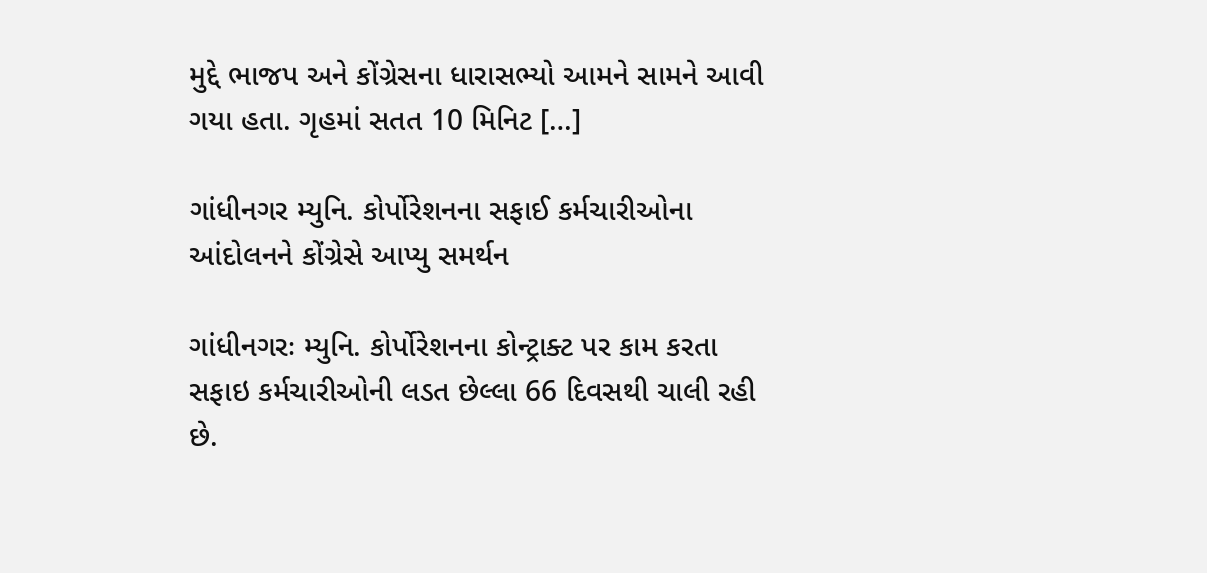મુદ્દે ભાજપ અને કોંગ્રેસના ધારાસભ્યો આમને સામને આવી ગયા હતા. ગૃહમાં સતત 10 મિનિટ […]

ગાંધીનગર મ્યુનિ. કોર્પોરેશનના સફાઈ કર્મચારીઓના આંદોલનને કોંગ્રેસે આપ્યુ સમર્થન

ગાંધીનગરઃ મ્યુનિ. કોર્પોરેશનના કોન્ટ્રાક્ટ પર કામ કરતા સફાઇ કર્મચારીઓની લડત છેલ્લા 66 દિવસથી ચાલી રહી છે.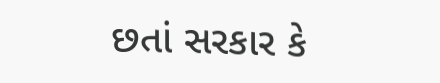છતાં સરકાર કે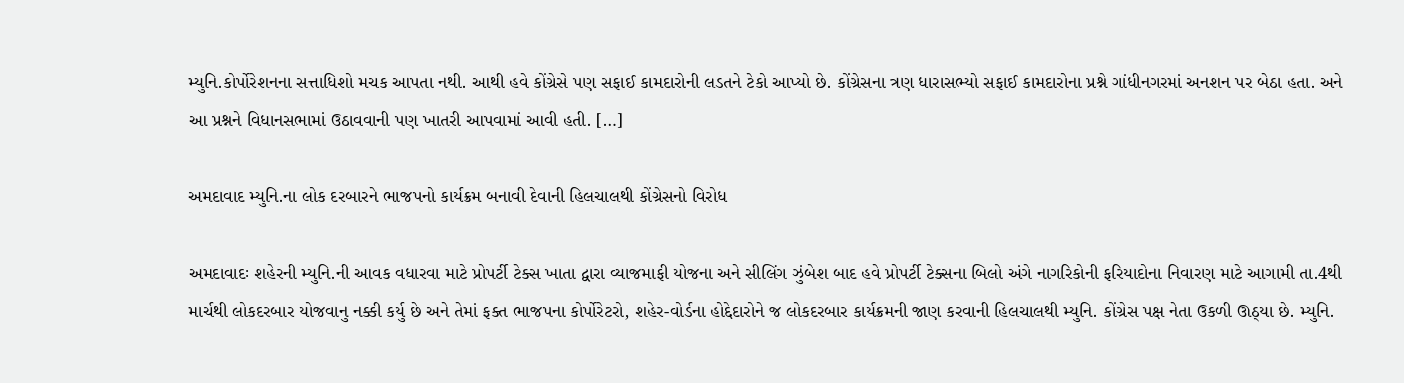મ્યુનિ.કોર્પોરેશનના સત્તાધિશો મચક આપતા નથી. આથી હવે કોંગ્રેસે પણ સફાઈ કામદારોની લડતને ટેકો આપ્યો છે. કોંગ્રેસના ત્રણ ધારાસભ્યો સફાઈ કામદારોના પ્રશ્ને ગાંધીનગરમાં અનશન પર બેઠા હતા. અને આ પ્રશ્નને વિધાનસભામાં ઉઠાવવાની પણ ખાતરી આપવામાં આવી હતી. […]

અમદાવાદ મ્યુનિ.ના લોક દરબારને ભાજપનો કાર્યક્રમ બનાવી દેવાની હિલચાલથી કોંગ્રેસનો વિરોધ

અમદાવાદઃ શહેરની મ્યુનિ.ની આવક વધારવા માટે પ્રોપર્ટી ટેક્સ ખાતા દ્વારા વ્યાજમાફી યોજના અને સીલિંગ ઝુંબેશ બાદ હવે પ્રોપર્ટી ટેક્સના બિલો અંગે નાગરિકોની ફરિયાદોના નિવારણ માટે આગામી તા.4થી માર્ચથી લોકદરબાર યોજવાનુ નક્કી કર્યુ છે અને તેમાં ફક્ત ભાજપના કોર્પોરેટરો, શહેર-વોર્ડના હોદ્દેદારોને જ લોકદરબાર કાર્યક્રમની જાણ કરવાની હિલચાલથી મ્યુનિ. કોંગ્રેસ પક્ષ નેતા ઉકળી ઊઠ્યા છે. મ્યુનિ.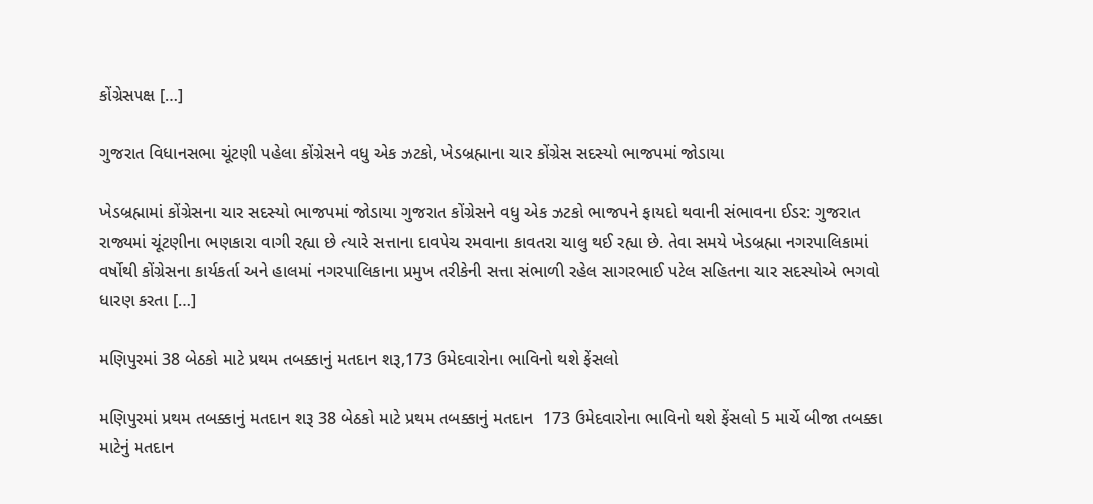કોંગ્રેસપક્ષ […]

ગુજરાત વિધાનસભા ચૂંટણી પહેલા કોંગ્રેસને વધુ એક ઝટકો, ખેડબ્રહ્માના ચાર કોંગ્રેસ સદસ્યો ભાજપમાં જોડાયા

ખેડબ્રહ્મામાં કોંગ્રેસના ચાર સદસ્યો ભાજપમાં જોડાયા ગુજરાત કોંગ્રેસને વધુ એક ઝટકો ભાજપને ફાયદો થવાની સંભાવના ઈડર: ગુજરાત રાજ્યમાં ચૂંટણીના ભણકારા વાગી રહ્યા છે ત્યારે સત્તાના દાવપેચ રમવાના કાવતરા ચાલુ થઈ રહ્યા છે. તેવા સમયે ખેડબ્રહ્મા નગરપાલિકામાં વર્ષોથી કોંગ્રેસના કાર્યકર્તા અને હાલમાં નગરપાલિકાના પ્રમુખ તરીકેની સત્તા સંભાળી રહેલ સાગરભાઈ પટેલ સહિતના ચાર સદસ્યોએ ભગવો ધારણ કરતા […]

મણિપુરમાં 38 બેઠકો માટે પ્રથમ તબક્કાનું મતદાન શરૂ,173 ઉમેદવારોના ભાવિનો થશે ફેંસલો

મણિપુરમાં પ્રથમ તબક્કાનું મતદાન શરૂ 38 બેઠકો માટે પ્રથમ તબક્કાનું મતદાન  173 ઉમેદવારોના ભાવિનો થશે ફેંસલો 5 માર્ચે બીજા તબક્કા માટેનું મતદાન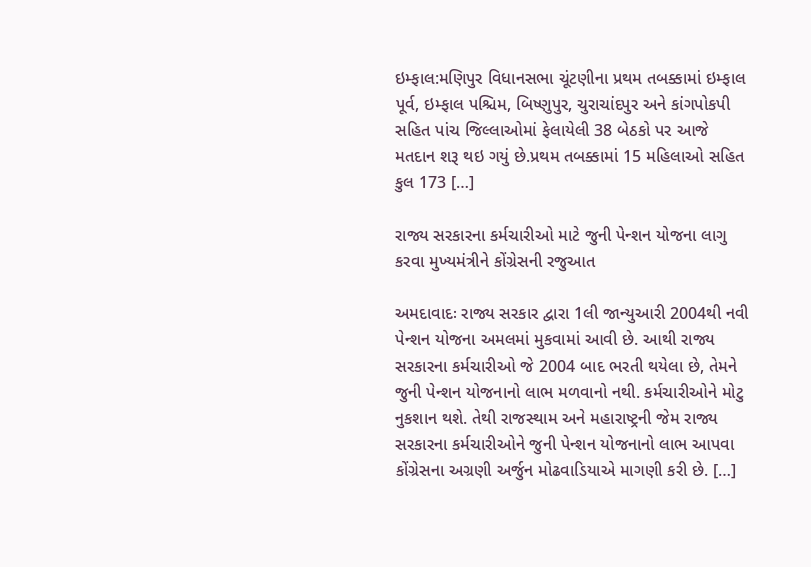ઇમ્ફાલ:મણિપુર વિધાનસભા ચૂંટણીના પ્રથમ તબક્કામાં ઇમ્ફાલ પૂર્વ, ઇમ્ફાલ પશ્ચિમ, બિષ્ણુપુર, ચુરાચાંદપુર અને કાંગપોકપી સહિત પાંચ જિલ્લાઓમાં ફેલાયેલી 38 બેઠકો પર આજે મતદાન શરૂ થઇ ગયું છે.પ્રથમ તબક્કામાં 15 મહિલાઓ સહિત કુલ 173 […]

રાજ્ય સરકારના કર્મચારીઓ માટે જુની પેન્શન યોજના લાગુ કરવા મુખ્યમંત્રીને કોંગ્રેસની રજુઆત

અમદાવાદઃ રાજ્ય સરકાર દ્વારા 1લી જાન્યુઆરી 2004થી નવી પેન્શન યોજના અમલમાં મુકવામાં આવી છે. આથી રાજ્ય સરકારના કર્મચારીઓ જે 2004 બાદ ભરતી થયેલા છે, તેમને જુની પેન્શન યોજનાનો લાભ મળવાનો નથી. કર્મચારીઓને મોટુ નુકશાન થશે. તેથી રાજસ્થામ અને મહારાષ્ટ્રની જેમ રાજ્ય સરકારના કર્મચારીઓને જુની પેન્શન યોજનાનો લાભ આપવા કોંગ્રેસના અગ્રણી અર્જુન મોઢવાડિયાએ માગણી કરી છે. […]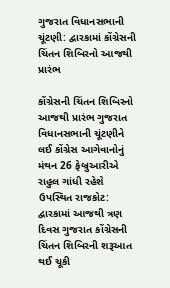ગુજરાત વિધાનસભાની ચૂંટણી: દ્વારકામાં કોંગ્રેસની ચિંતન શિબિરનો આજથી પ્રારંભ

કોંગ્રેસની ચિંતન શિબિરનો આજથી પ્રારંભ ગુજરાત વિધાનસભાની ચૂંટણીને લઈ કોંગ્રેસ આગેવાનોનું મંથન 26 ફેબ્રુઆરીએ રાહુલ ગાંધી રહેશે ઉપસ્થિત રાજકોટ: દ્વારકામાં આજથી ત્રણ દિવસ ગુજરાત કોંગ્રેસની ચિંતન શિબિરની શરૂઆત થઈ ચૂકી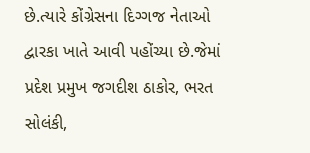છે.ત્યારે કોંગ્રેસના દિગ્ગજ નેતાઓ દ્વારકા ખાતે આવી પહોંચ્યા છે.જેમાં પ્રદેશ પ્રમુખ જગદીશ ઠાકોર, ભરત સોલંકી,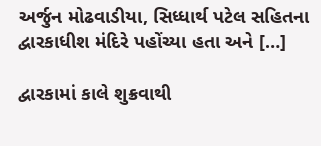અર્જુન મોઢવાડીયા, સિધ્ધાર્થ પટેલ સહિતના દ્વારકાધીશ મંદિરે પહોંચ્યા હતા અને […]

દ્વારકામાં કાલે શુક્રવાથી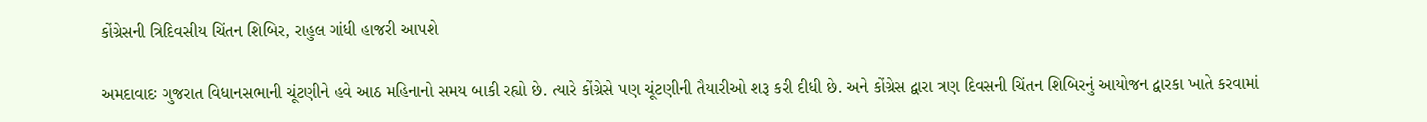કોંગ્રેસની ત્રિદિવસીય ચિંતન શિબિર, રાહુલ ગાંધી હાજરી આપશે

અમદાવાદઃ ગુજરાત વિધાનસભાની ચૂંટણીને હવે આઠ મહિનાનો સમય બાકી રહ્યો છે. ત્યારે કોંગ્રેસે પણ ચૂંટણીની તૈયારીઓ શરૂ કરી દીધી છે. અને કોંગ્રેસ દ્વારા ત્રણ દિવસની ચિંતન શિબિરનું આયોજન દ્વારકા ખાતે કરવામાં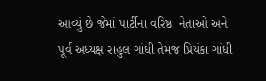આવ્યું છે જેમાં પાર્ટીના વરિષ્ઠ  નેતાઓ અને પૂર્વ અધ્યક્ષ રાહુલ ગાંધી તેમજ પ્રિયંકા ગાંધી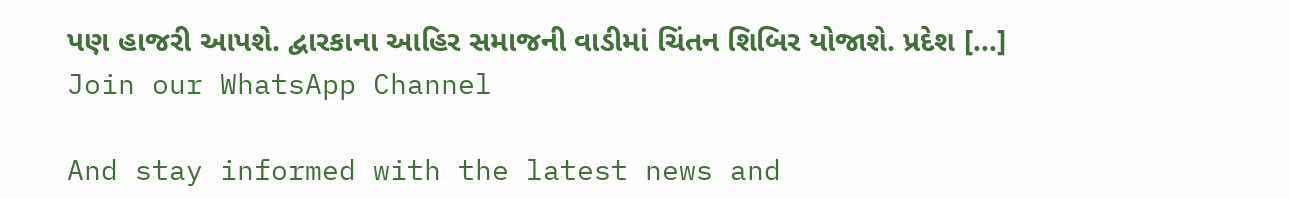પણ હાજરી આપશે. દ્વારકાના આહિર સમાજની વાડીમાં ચિંતન શિબિર યોજાશે. પ્રદેશ […]
Join our WhatsApp Channel

And stay informed with the latest news and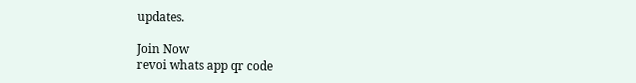updates.

Join Now
revoi whats app qr code